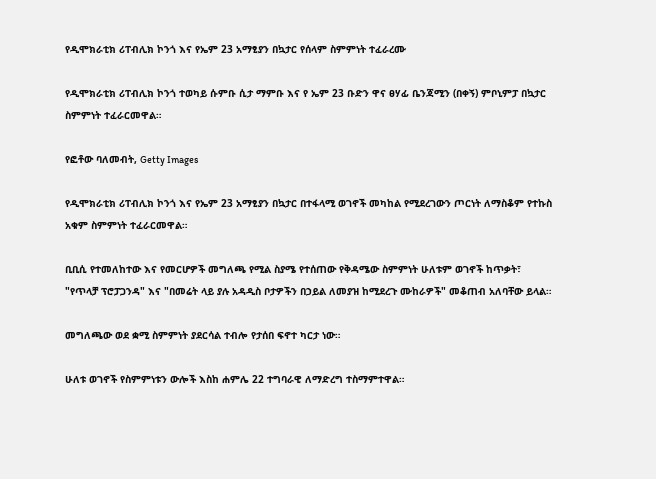የዲሞክራቲክ ሪፐብሊክ ኮንጎ እና የኤም 23 አማፂያን በኳታር የሰላም ስምምነት ተፈራረሙ

የዲሞክራቲክ ሪፐብሊክ ኮንጎ ተወካይ ሱምቡ ሲታ ማምቡ እና የ ኤም 23 ቡድን ዋና ፀሃፊ ቤንጃሚን (በቀኝ) ምቦኒምፓ በኳታር ስምምነት ተፈራርመዋል።

የፎቶው ባለመብት, Getty Images

የዲሞክራቲክ ሪፐብሊክ ኮንጎ እና የኤም 23 አማፂያን በኳታር በተፋላሚ ወገኖች መካከል የሚደረገውን ጦርነት ለማስቆም የተኩስ አቁም ስምምነት ተፈራርመዋል።

ቢቢሲ የተመለከተው እና የመርሆዎች መግለጫ የሚል ስያሜ የተሰጠው የቅዳሜው ስምምነት ሁለቱም ወገኖች ከጥቃት፣ "የጥላቻ ፕሮፓጋንዳ" እና "በመሬት ላይ ያሉ አዳዲስ ቦታዎችን በኃይል ለመያዝ ከሚደረጉ ሙከራዎች" መቆጠብ አለባቸው ይላል።

መግለጫው ወደ ቋሚ ስምምነት ያደርሳል ተብሎ የታሰበ ፍኖተ ካርታ ነው።

ሁለቱ ወገኖች የስምምነቱን ውሎች እስከ ሐምሌ 22 ተግባራዊ ለማድረግ ተስማምተዋል።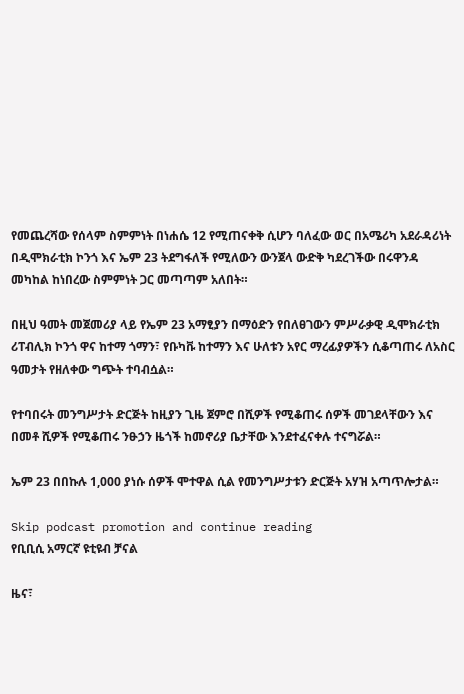የመጨረሻው የሰላም ስምምነት በነሐሴ 12 የሚጠናቀቅ ሲሆን ባለፈው ወር በአሜሪካ አደራዳሪነት በዲሞክራቲክ ኮንጎ እና ኤም 23 ትደግፋለች የሚለውን ውንጀላ ውድቅ ካደረገችው በሩዋንዳ መካከል ከነበረው ስምምነት ጋር መጣጣም አለበት።

በዚህ ዓመት መጀመሪያ ላይ የኤም 23 አማፂያን በማዕድን የበለፀገውን ምሥራቃዊ ዲሞክራቲክ ሪፐብሊክ ኮንጎ ዋና ከተማ ጎማን፣ የቡካቩ ከተማን እና ሁለቱን አየር ማረፊያዎችን ሲቆጣጠሩ ለአስር ዓመታት የዘለቀው ግጭት ተባብሷል።

የተባበሩት መንግሥታት ድርጅት ከዚያን ጊዜ ጀምሮ በሺዎች የሚቆጠሩ ሰዎች መገደላቸውን እና በመቶ ሺዎች የሚቆጠሩ ንፁኃን ዜጎች ከመኖሪያ ቤታቸው እንደተፈናቀሉ ተናግሯል።

ኤም 23 በበኩሉ 1,000 ያነሱ ሰዎች ሞተዋል ሲል የመንግሥታቱን ድርጅት አሃዝ አጣጥሎታል።

Skip podcast promotion and continue reading
የቢቢሲ አማርኛ ዩቲዩብ ቻናል

ዜና፣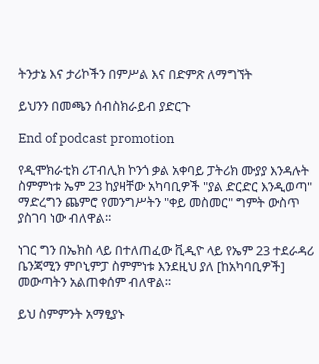ትንታኔ እና ታሪኮችን በምሥል እና በድምጽ ለማግኘት

ይህንን በመጫን ሰብስክራይብ ያድርጉ

End of podcast promotion

የዲሞክራቲክ ሪፐብሊክ ኮንጎ ቃል አቀባይ ፓትሪክ ሙያያ እንዳሉት ስምምነቱ ኤም 23 ከያዛቸው አካባቢዎች "ያል ድርድር እንዲወጣ" ማድረግን ጨምሮ የመንግሥትን "ቀይ መስመር" ግምት ውስጥ ያስገባ ነው ብለዋል።

ነገር ግን በኤክስ ላይ በተለጠፈው ቪዲዮ ላይ የኤም 23 ተደራዳሪ ቤንጃሚን ምቦኒምፓ ስምምነቱ እንደዚህ ያለ [ከአካባቢዎች] መውጣትን አልጠቀሰም ብለዋል።

ይህ ስምምንት አማፂያኑ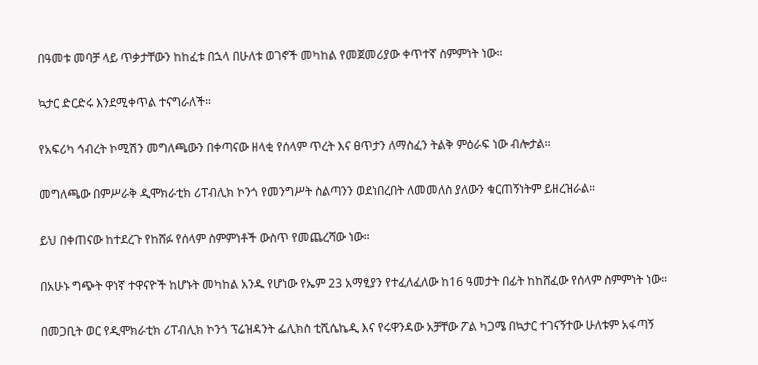በዓመቱ መባቻ ላይ ጥቃታቸውን ከከፈቱ በኋላ በሁለቱ ወገኖች መካከል የመጀመሪያው ቀጥተኛ ስምምነት ነው።

ኳታር ድርድሩ እንደሚቀጥል ተናግራለች።

የአፍሪካ ኅብረት ኮሚሽን መግለጫውን በቀጣናው ዘላቂ የሰላም ጥረት እና ፀጥታን ለማስፈን ትልቅ ምዕራፍ ነው ብሎታል።

መግለጫው በምሥራቅ ዲሞክራቲክ ሪፐብሊክ ኮንጎ የመንግሥት ስልጣንን ወደነበረበት ለመመለስ ያለውን ቁርጠኝነትም ይዘረዝራል።

ይህ በቀጠናው ከተደረጉ የከሸፉ የሰላም ስምምነቶች ውስጥ የመጨረሻው ነው።

በአሁኑ ግጭት ዋነኛ ተዋናዮች ከሆኑት መካከል አንዱ የሆነው የኤም 23 አማፂያን የተፈለፈለው ከ16 ዓመታት በፊት ከከሸፈው የሰላም ስምምነት ነው።

በመጋቢት ወር የዲሞክራቲክ ሪፐብሊክ ኮንጎ ፕሬዝዳንት ፌሊክስ ቲሺሴኬዲ እና የሩዋንዳው አቻቸው ፖል ካጋሜ በኳታር ተገናኝተው ሁለቱም አፋጣኝ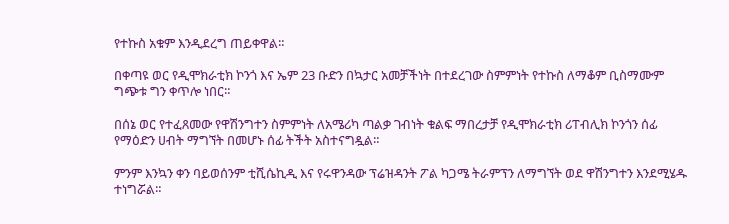የተኩስ አቁም እንዲደረግ ጠይቀዋል።

በቀጣዩ ወር የዲሞክራቲክ ኮንጎ እና ኤም 23 ቡድን በኳታር አመቻችነት በተደረገው ስምምነት የተኩስ ለማቆም ቢስማሙም ግጭቱ ግን ቀጥሎ ነበር።

በሰኔ ወር የተፈጸመው የዋሽንግተን ስምምነት ለአሜሪካ ጣልቃ ገብነት ቁልፍ ማበረታቻ የዲሞክራቲክ ሪፐብሊክ ኮንጎን ሰፊ የማዕድን ሀብት ማግኘት በመሆኑ ሰፊ ትችት አስተናግዷል።

ምንም እንኳን ቀን ባይወሰንም ቲሺሴኪዲ እና የሩዋንዳው ፕሬዝዳንት ፖል ካጋሜ ትራምፕን ለማግኘት ወደ ዋሽንግተን እንደሚሄዱ ተነግሯል።